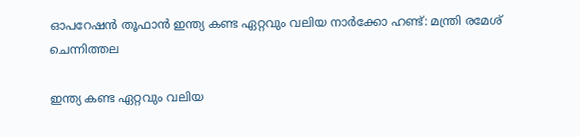ഓപറേഷൻ തൂഫാൻ ഇന്ത്യ കണ്ട ഏറ്റവും വലിയ നാർക്കോ ഹണ്ട്: മന്ത്രി രമേശ് ചെന്നിത്തല

ഇന്ത്യ കണ്ട ഏറ്റവും വലിയ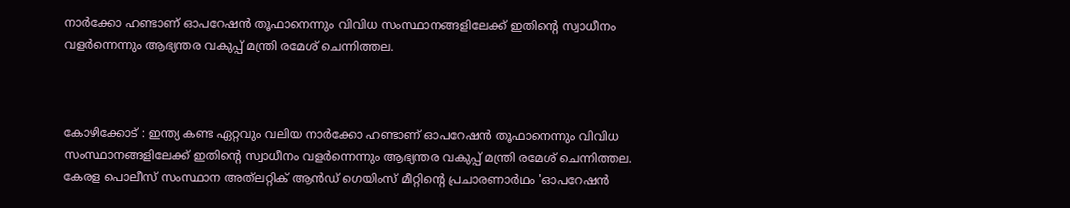നാർക്കോ ഹണ്ടാണ് ഓപറേഷൻ തൂഫാനെന്നും വിവിധ സംസ്ഥാനങ്ങളിലേക്ക് ഇതിന്റെ സ്വാധീനം വളർന്നെന്നും ആഭ്യന്തര വകുപ്പ് മന്ത്രി രമേശ് ചെന്നിത്തല.



കോഴിക്കോട് : ഇന്ത്യ കണ്ട ഏറ്റവും വലിയ നാർക്കോ ഹണ്ടാണ് ഓപറേഷൻ തൂഫാനെന്നും വിവിധ സംസ്ഥാനങ്ങളിലേക്ക് ഇതിന്റെ സ്വാധീനം വളർന്നെന്നും ആഭ്യന്തര വകുപ്പ് മന്ത്രി രമേശ് ചെന്നിത്തല. കേരള പൊലീസ് സംസ്ഥാന അത്‌ലറ്റിക് ആൻഡ് ഗെയിംസ് മീറ്റിന്റെ പ്രചാരണാർഥം 'ഓപറേഷൻ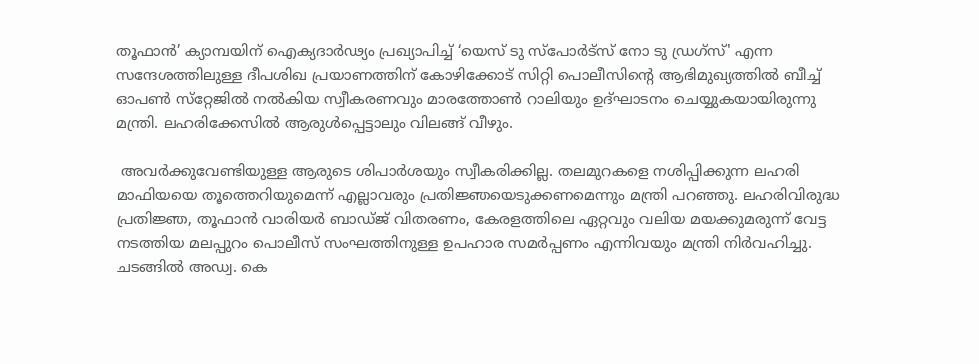തൂഫാൻ’ ക്യാമ്പയിന് ഐക്യദാർഢ്യം പ്രഖ്യാപിച്ച് ‘യെസ് ടു സ്‌പോർട്‌സ് നോ ടു ഡ്രഗ്‌സ്' എന്ന സന്ദേശത്തിലുള്ള ദീപശിഖ പ്രയാണത്തിന് കോഴിക്കോട് സിറ്റി പൊലീസിന്റെ ആഭിമുഖ്യത്തിൽ ബീച്ച് ഓപൺ സ്‌റ്റേജിൽ നൽകിയ സ്വീകരണവും മാരത്തോൺ റാലിയും ഉദ്ഘാടനം ചെയ്യുകയായിരുന്നു മന്ത്രി. ലഹരിക്കേസിൽ ആരുൾപ്പെട്ടാലും വിലങ്ങ് വീഴും.

 അവർക്കുവേണ്ടിയുള്ള ആരുടെ ശിപാർശയും സ്വീകരിക്കില്ല. തലമുറകളെ നശിപ്പിക്കുന്ന ലഹരി മാഫിയയെ തൂത്തെറിയുമെന്ന് എല്ലാവരും പ്രതിജ്ഞയെടുക്കണമെന്നും മന്ത്രി പറഞ്ഞു. ലഹരിവിരുദ്ധ പ്രതിജ്ഞ, തൂഫാൻ വാരിയർ ബാഡ്ജ് വിതരണം, കേരളത്തിലെ ഏറ്റവും വലിയ മയക്കുമരുന്ന് വേട്ട നടത്തിയ മലപ്പുറം പൊലീസ് സംഘത്തിനുള്ള ഉപഹാര സമർപ്പണം എന്നിവയും മന്ത്രി നിർവഹിച്ചു. ചടങ്ങിൽ അഡ്വ. കെ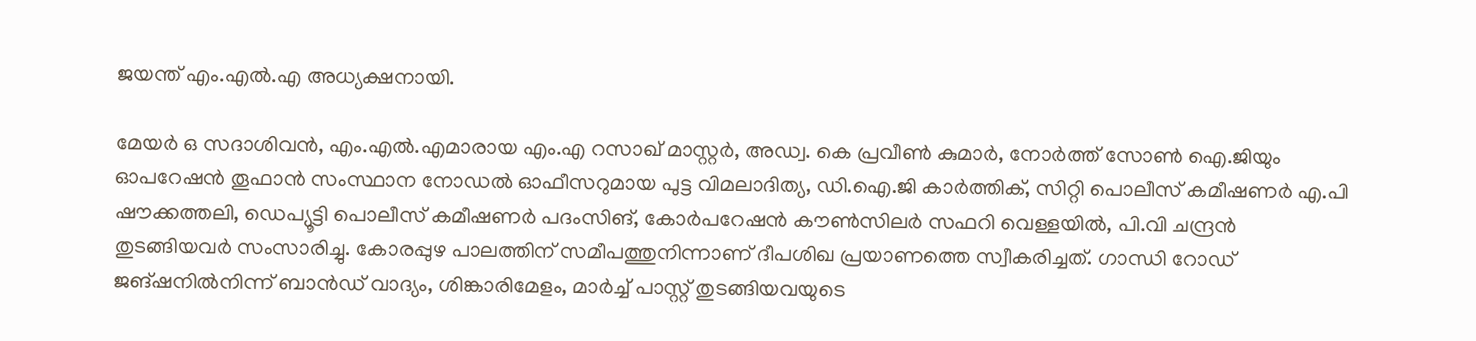ജയന്ത് എം.എൽ.എ അധ്യക്ഷനായി.

മേയർ ഒ സദാശിവൻ, എം.എൽ.എമാരായ എം.എ റസാഖ് മാസ്റ്റർ, അഡ്വ. കെ പ്രവീൺ കുമാർ, നോർത്ത് സോൺ ഐ.ജിയും ഓപറേഷൻ തൂഫാൻ സംസ്ഥാന നോഡൽ ഓഫീസറുമായ പുട്ട വിമലാദിത്യ, ഡി.ഐ.ജി കാർത്തിക്, സിറ്റി പൊലീസ് കമീഷണർ എ.പി ഷൗക്കത്തലി, ഡെപ്യൂട്ടി പൊലീസ് കമീഷണർ പദംസിങ്, കോർപറേഷൻ കൗൺസിലർ സഫറി വെള്ളയിൽ, പി.വി ചന്ദ്രൻ തുടങ്ങിയവർ സംസാരിച്ചു. കോരപ്പുഴ പാലത്തിന് സമീപത്തുനിന്നാണ് ദീപശിഖ പ്രയാണത്തെ സ്വീകരിച്ചത്. ഗാന്ധി റോഡ് ജങ്ഷനിൽനിന്ന് ബാൻഡ് വാദ്യം, ശിങ്കാരിമേളം, മാർച്ച് പാസ്റ്റ് തുടങ്ങിയവയുടെ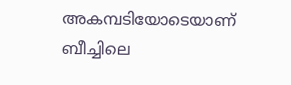അകമ്പടിയോടെയാണ് ബീച്ചിലെ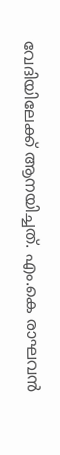വേദിയിലേക്ക് ആനയിച്ചത്. എം.കെ രാഘവൻ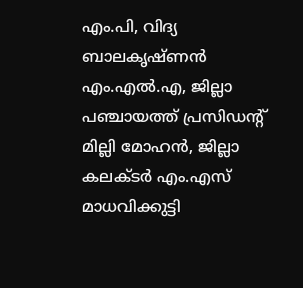എം.പി, വിദ്യ ബാലകൃഷ്ണൻ എം.എൽ.എ, ജില്ലാ പഞ്ചായത്ത് പ്രസിഡന്റ് മില്ലി മോഹൻ, ജില്ലാ കലക്ടർ എം.എസ് മാധവിക്കുട്ടി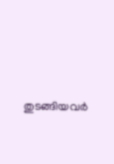തുടങ്ങിയവർ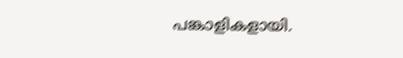പങ്കാളികളായി.